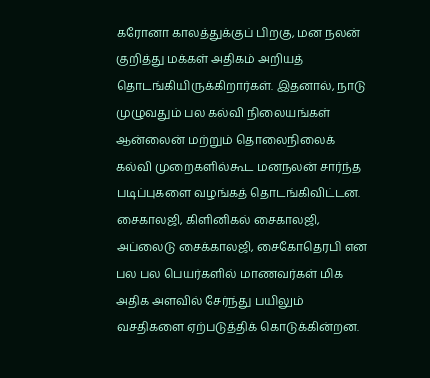கரோனா காலத்துக்குப் பிறகு, மன நலன் குறித்து மக்கள் அதிகம் அறியத் தொடங்கியிருக்கிறார்கள். இதனால், நாடு முழுவதும் பல கல்வி நிலையங்கள் ஆன்லைன் மற்றும் தொலைநிலைக் கல்வி முறைகளில்கூட மனநலன் சார்ந்த படிப்புகளை வழங்கத் தொடங்கிவிட்டன.
சைகாலஜி, கிளினிகல் சைகாலஜி, அப்லைடு சைக்காலஜி, சைகோதெரபி என பல பல பெயர்களில் மாணவர்கள் மிக அதிக அளவில் சேர்ந்து பயிலும் வசதிகளை ஏற்படுத்திக் கொடுக்கின்றன.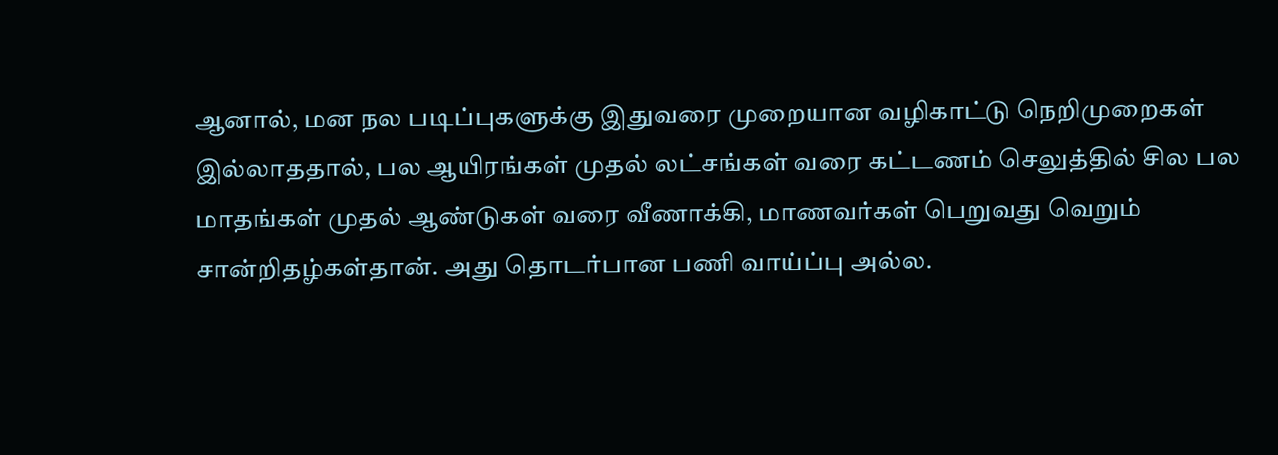ஆனால், மன நல படிப்புகளுக்கு இதுவரை முறையான வழிகாட்டு நெறிமுறைகள் இல்லாததால், பல ஆயிரங்கள் முதல் லட்சங்கள் வரை கட்டணம் செலுத்தில் சில பல மாதங்கள் முதல் ஆண்டுகள் வரை வீணாக்கி, மாணவர்கள் பெறுவது வெறும் சான்றிதழ்கள்தான். அது தொடர்பான பணி வாய்ப்பு அல்ல.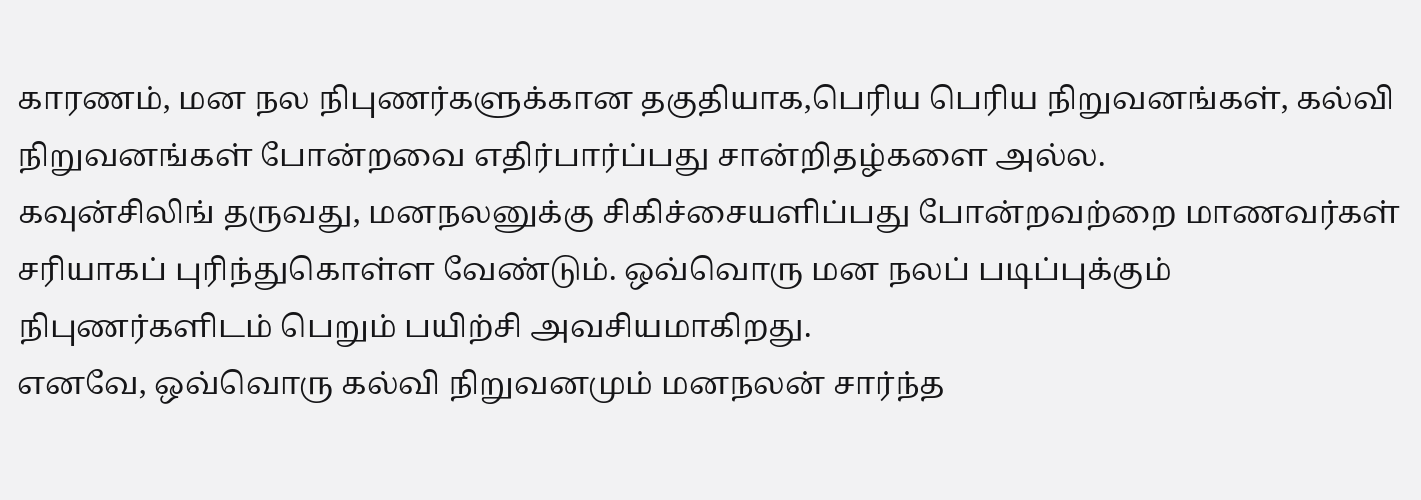காரணம், மன நல நிபுணர்களுக்கான தகுதியாக,பெரிய பெரிய நிறுவனங்கள், கல்வி நிறுவனங்கள் போன்றவை எதிர்பார்ப்பது சான்றிதழ்களை அல்ல.
கவுன்சிலிங் தருவது, மனநலனுக்கு சிகிச்சையளிப்பது போன்றவற்றை மாணவர்கள் சரியாகப் புரிந்துகொள்ள வேண்டும். ஒவ்வொரு மன நலப் படிப்புக்கும் நிபுணர்களிடம் பெறும் பயிற்சி அவசியமாகிறது.
எனவே, ஒவ்வொரு கல்வி நிறுவனமும் மனநலன் சார்ந்த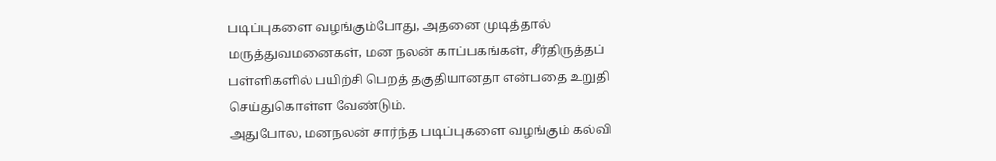படிப்புகளை வழங்கும்போது, அதனை முடித்தால் மருத்துவமனைகள், மன நலன் காப்பகங்கள், சீர்திருத்தப் பள்ளிகளில் பயிற்சி பெறத் தகுதியானதா என்பதை உறுதி செய்துகொள்ள வேண்டும்.
அதுபோல, மனநலன் சார்ந்த படிப்புகளை வழங்கும் கல்வி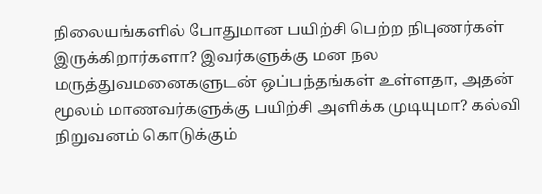நிலையங்களில் போதுமான பயிற்சி பெற்ற நிபுணர்கள் இருக்கிறார்களா? இவர்களுக்கு மன நல மருத்துவமனைகளுடன் ஒப்பந்தங்கள் உள்ளதா, அதன் மூலம் மாணவர்களுக்கு பயிற்சி அளிக்க முடியுமா? கல்வி நிறுவனம் கொடுக்கும்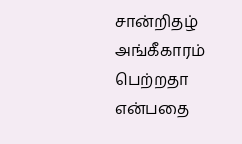சான்றிதழ் அங்கீகாரம் பெற்றதா என்பதை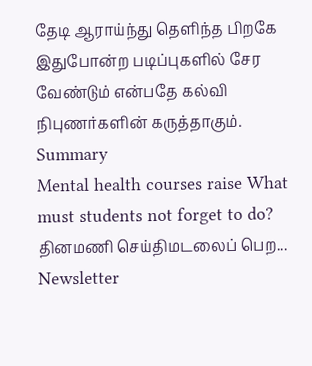தேடி ஆராய்ந்து தெளிந்த பிறகே இதுபோன்ற படிப்புகளில் சேர வேண்டும் என்பதே கல்வி நிபுணர்களின் கருத்தாகும்.
Summary
Mental health courses raise What must students not forget to do?
தினமணி செய்திமடலைப் பெற... Newsletter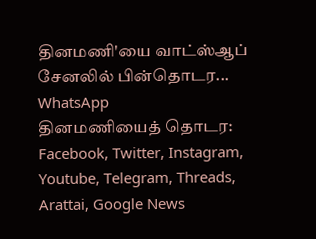தினமணி'யை வாட்ஸ்ஆப் சேனலில் பின்தொடர... WhatsApp
தினமணியைத் தொடர: Facebook, Twitter, Instagram, Youtube, Telegram, Threads, Arattai, Google News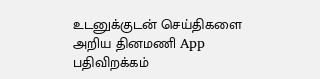உடனுக்குடன் செய்திகளை அறிய தினமணி App பதிவிறக்கம்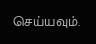செய்யவும்.